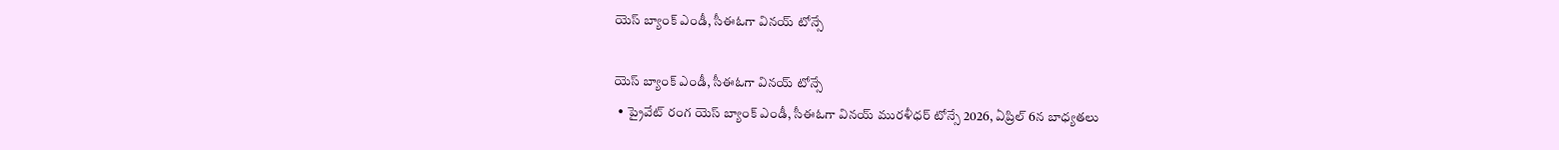యెస్‌ బ్యాంక్‌ ఎండీ, సీఈఓగా వినయ్‌ టోన్సే

యెస్‌ బ్యాంక్‌ ఎండీ, సీఈఓగా వినయ్‌ టోన్సే
  • ప్రైవేట్‌ రంగ యెస్‌ బ్యాంక్‌ ఎండీ, సీఈఓగా వినయ్‌ మురళీధర్‌ టోన్సే 2026, ఏప్రిల్‌ 6న బాధ్యతలు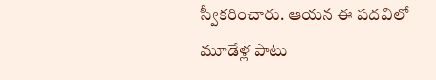స్వీకరించారు. ఆయన ఈ పదవిలో మూడేళ్ల పాటు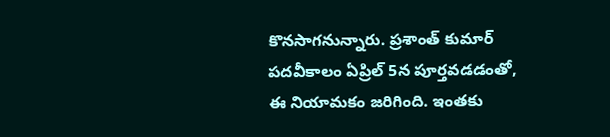కొనసాగనున్నారు. ప్రశాంత్‌ కుమార్‌ పదవీకాలం ఏప్రిల్‌ 5న పూర్తవడడంతో, ఈ నియామకం జరిగింది. ఇంతకు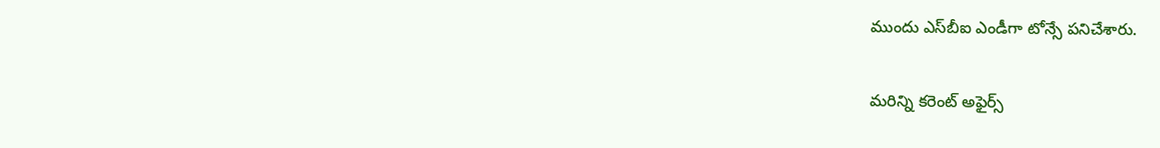ముందు ఎస్‌బీఐ ఎండీగా టోన్సే పనిచేశారు.

మరిన్ని కరెంట్ అఫైర్స్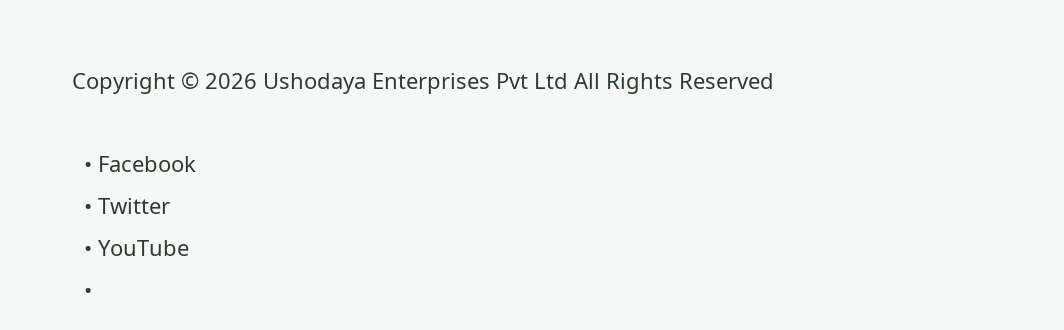Copyright © 2026 Ushodaya Enterprises Pvt Ltd All Rights Reserved

  • Facebook
  • Twitter
  • YouTube
  •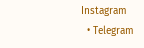Instagram
  • Telegram